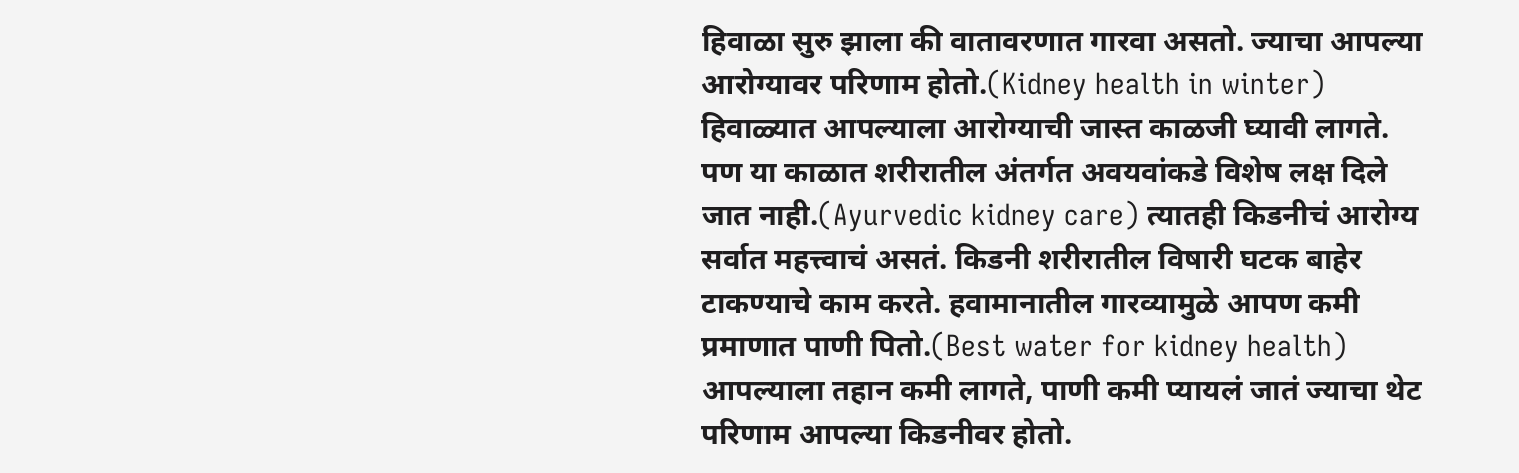हिवाळा सुरु झाला की वातावरणात गारवा असतो. ज्याचा आपल्या आरोग्यावर परिणाम होतो.(Kidney health in winter) हिवाळ्यात आपल्याला आरोग्याची जास्त काळजी घ्यावी लागते. पण या काळात शरीरातील अंतर्गत अवयवांकडे विशेष लक्ष दिले जात नाही.(Ayurvedic kidney care) त्यातही किडनीचं आरोग्य सर्वात महत्त्वाचं असतं. किडनी शरीरातील विषारी घटक बाहेर टाकण्याचे काम करते. हवामानातील गारव्यामुळे आपण कमी प्रमाणात पाणी पितो.(Best water for kidney health) आपल्याला तहान कमी लागते, पाणी कमी प्यायलं जातं ज्याचा थेट परिणाम आपल्या किडनीवर होतो.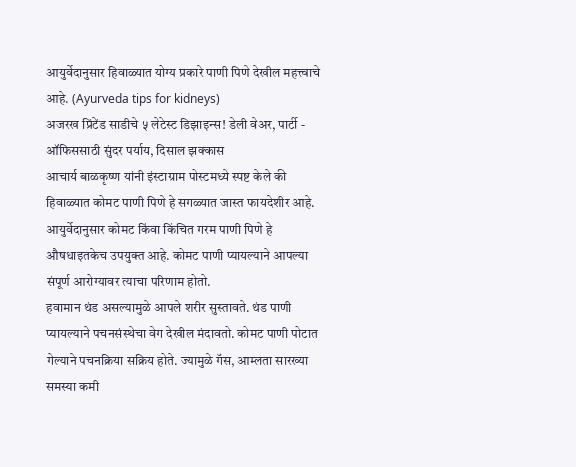आयुर्वेदानुसार हिवाळ्यात योग्य प्रकारे पाणी पिणे देखील महत्त्वाचे आहे. (Ayurveda tips for kidneys)
अजरख प्रिंटेंड साडीचे ५ लेटेस्ट डिझाइन्स! डेली वेअर, पार्टी - ऑफिससाठी सुंदर पर्याय, दिसाल झक्कास
आचार्य बाळकृष्ण यांनी इंस्टाग्राम पोस्टमध्ये स्पष्ट केले की हिवाळ्यात कोमट पाणी पिणे हे सगळ्यात जास्त फायदेशीर आहे. आयुर्वेदानुसार कोमट किंवा किंचित गरम पाणी पिणे हे औषधाइतकेच उपयुक्त आहे. कोमट पाणी प्यायल्याने आपल्या संपूर्ण आरोग्यावर त्याचा परिणाम होतो.
हवामान थंड असल्यामुळे आपले शरीर सुस्तावते. थंड पाणी प्यायल्याने पचनसंस्थेचा वेग देखील मंदावतो. कोमट पाणी पोटात गेल्याने पचनक्रिया सक्रिय होते. ज्यामुळे गॅस, आम्लता सारख्या समस्या कमी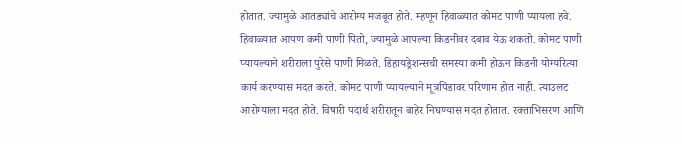होतात. ज्यामुळे आतड्यांचे आरोग्य मजबूत होते. म्हणून हिवाळ्यात कोमट पाणी प्यायला हवे.
हिवाळ्यात आपण कमी पाणी पितो, ज्यामुळे आपल्या किडनीवर दबाव येऊ शकतो. कोमट पाणी प्यायल्याने शरीराला पुरेसे पाणी मिळते. डिहायड्रेशन्सची समस्या कमी होऊन किडनी योग्यरित्या कार्य करण्यास मदत करते. कोमट पाणी प्यायल्याने मूत्रपिंडावर परिणाम होत नाही. त्याउलट आरोग्याला मदत होते. विषारी पदार्थ शरीरातून बाहेर निघण्यास मदत होतात. रक्ताभिसरण आणि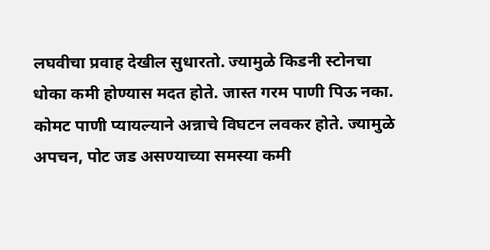लघवीचा प्रवाह देखील सुधारतो. ज्यामुळे किडनी स्टोनचा धोका कमी होण्यास मदत होते. जास्त गरम पाणी पिऊ नका. कोमट पाणी प्यायल्याने अन्नाचे विघटन लवकर होते. ज्यामुळे अपचन, पोट जड असण्याच्या समस्या कमी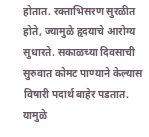होतात. रक्ताभिसरण सुरळीत होते, ज्यामुळे हृदयाचे आरोग्य सुधारते. सकाळच्या दिवसाची सुरुवात कोमट पाण्याने केल्यास विषारी पदार्थ बाहेर पडतात. यामुळे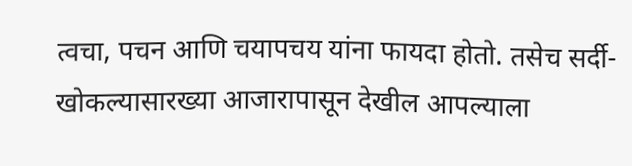त्वचा, पचन आणि चयापचय यांना फायदा होतो. तसेच सर्दी- खोकल्यासारख्या आजारापासून देखील आपल्याला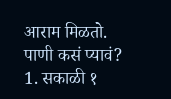आराम मिळतो.
पाणी कसं प्यावं?
1. सकाळी १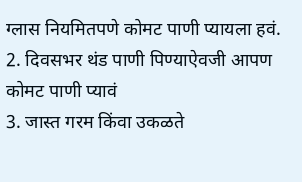ग्लास नियमितपणे कोमट पाणी प्यायला हवं.
2. दिवसभर थंड पाणी पिण्याऐवजी आपण कोमट पाणी प्यावं
3. जास्त गरम किंवा उकळते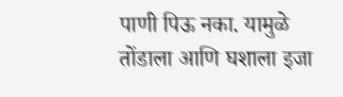पाणी पिऊ नका. यामुळे तोंडाला आणि घशाला इजा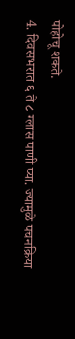पोहोचू शकते.
4. दिवसभरात ६ ते ८ ग्लास पाणी प्या. ज्यामुळे पचनक्रिया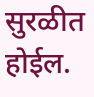सुरळीत होईल.